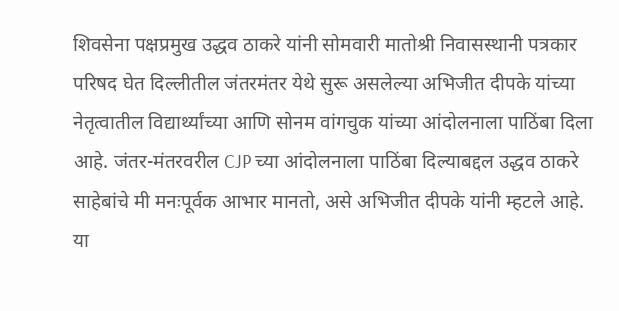शिवसेना पक्षप्रमुख उद्धव ठाकरे यांनी सोमवारी मातोश्री निवासस्थानी पत्रकार परिषद घेत दिल्लीतील जंतरमंतर येथे सुरू असलेल्या अभिजीत दीपके यांच्या नेतृत्वातील विद्यार्थ्यांच्या आणि सोनम वांगचुक यांच्या आंदोलनाला पाठिंबा दिला आहे. जंतर-मंतरवरील CJP च्या आंदोलनाला पाठिंबा दिल्याबद्दल उद्धव ठाकरे साहेबांचे मी मनःपूर्वक आभार मानतो, असे अभिजीत दीपके यांनी म्हटले आहे. या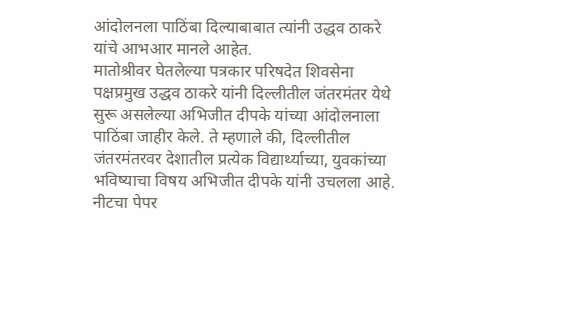आंदोलनला पाठिंबा दिल्याबाबात त्यांनी उद्धव ठाकरे यांचे आभआर मानले आहेत.
मातोश्रीवर घेतलेल्या पत्रकार परिषदेत शिवसेना पक्षप्रमुख उद्धव ठाकरे यांनी दिल्लीतील जंतरमंतर येथे सुरू असलेल्या अभिजीत दीपके यांच्या आंदोलनाला पाठिंबा जाहीर केले. ते म्हणाले की, दिल्लीतील जंतरमंतरवर देशातील प्रत्येक विद्यार्थ्याच्या, युवकांच्या भविष्याचा विषय अभिजीत दीपके यांनी उचलला आहे. नीटचा पेपर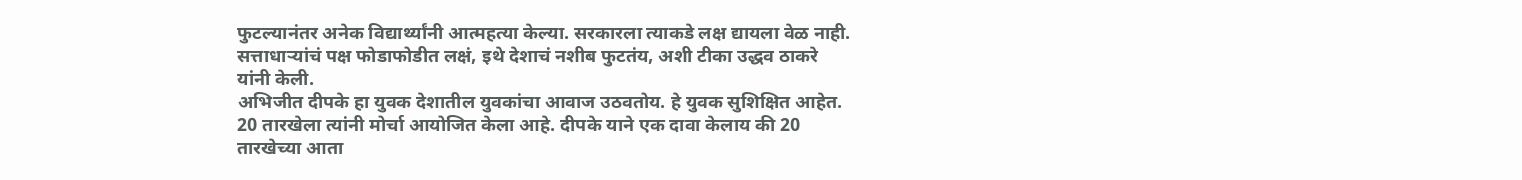फुटल्यानंतर अनेक विद्यार्थ्यांनी आत्महत्या केल्या. सरकारला त्याकडे लक्ष द्यायला वेळ नाही. सत्ताधाऱ्यांचं पक्ष फोडाफोडीत लक्षं, इथे देशाचं नशीब फुटतंय, अशी टीका उद्धव ठाकरे यांनी केली.
अभिजीत दीपके हा युवक देशातील युवकांचा आवाज उठवतोय. हे युवक सुशिक्षित आहेत. 20 तारखेला त्यांनी मोर्चा आयोजित केला आहे. दीपके याने एक दावा केलाय की 20 तारखेच्या आता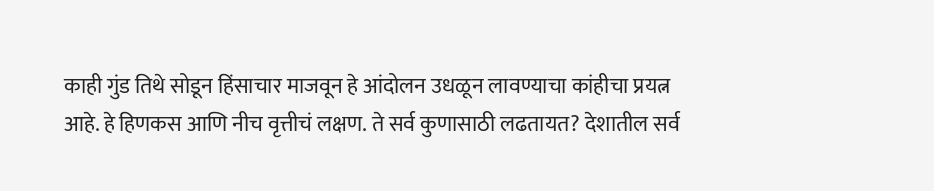काही गुंड तिथे सोडून हिंसाचार माजवून हे आंदोलन उधळून लावण्याचा कांहीचा प्रयत्न आहे. हे हिणकस आणि नीच वृत्तीचं लक्षण. ते सर्व कुणासाठी लढतायत? देशातील सर्व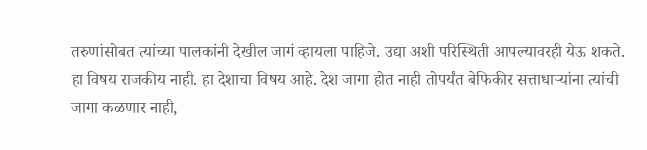तरुणांसोबत त्यांच्या पालकांनी देखील जागं व्हायला पाहिजे. उद्या अशी परिस्थिती आपल्यावरही येऊ शकते. हा विषय राजकीय नाही. हा देशाचा विषय आहे. देश जागा होत नाही तोपर्यंत बेफिकीर सत्ताधाऱ्यांना त्यांची जागा कळणार नाही,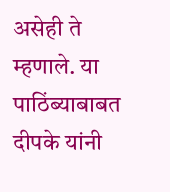असेही ते म्हणाले. या पाठिंब्याबाबत दीपके यांनी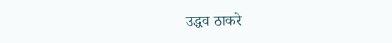उद्धव ठाकरे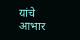यांचे आभार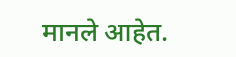मानले आहेत.